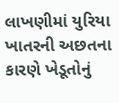લાખણીમાં યુરિયા ખાતરની અછતના કારણે ખેડૂતોનું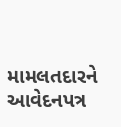મામલતદારને આવેદનપત્ર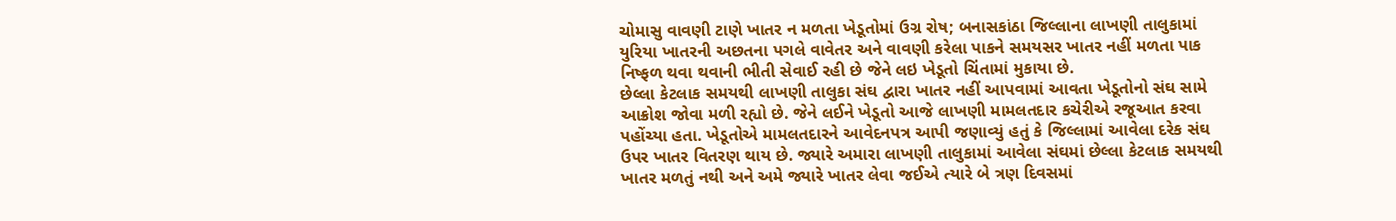ચોમાસુ વાવણી ટાણે ખાતર ન મળતા ખેડૂતોમાં ઉગ્ર રોષ; બનાસકાંઠા જિલ્લાના લાખણી તાલુકામાં યુરિયા ખાતરની અછતના પગલે વાવેતર અને વાવણી કરેલા પાકને સમયસર ખાતર નહીં મળતા પાક નિષ્ફળ થવા થવાની ભીતી સેવાઈ રહી છે જેને લઇ ખેડૂતો ચિંતામાં મુકાયા છે.
છેલ્લા કેટલાક સમયથી લાખણી તાલુકા સંઘ દ્વારા ખાતર નહીં આપવામાં આવતા ખેડૂતોનો સંઘ સામે આક્રોશ જોવા મળી રહ્યો છે. જેને લઈને ખેડૂતો આજે લાખણી મામલતદાર કચેરીએ રજૂઆત કરવા પહોંચ્યા હતા. ખેડૂતોએ મામલતદારને આવેદનપત્ર આપી જણાવ્યું હતું કે જિલ્લામાં આવેલા દરેક સંઘ ઉપર ખાતર વિતરણ થાય છે. જ્યારે અમારા લાખણી તાલુકામાં આવેલા સંઘમાં છેલ્લા કેટલાક સમયથી ખાતર મળતું નથી અને અમે જ્યારે ખાતર લેવા જઈએ ત્યારે બે ત્રણ દિવસમાં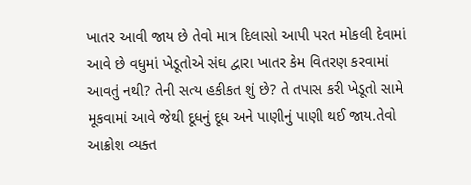ખાતર આવી જાય છે તેવો માત્ર દિલાસો આપી પરત મોકલી દેવામાં આવે છે વધુમાં ખેડૂતોએ સંઘ દ્વારા ખાતર કેમ વિતરણ કરવામાં આવતું નથી? તેની સત્ય હકીકત શું છે? તે તપાસ કરી ખેડૂતો સામે મૂકવામાં આવે જેથી દૂધનું દૂધ અને પાણીનું પાણી થઈ જાય.તેવો આક્રોશ વ્યક્ત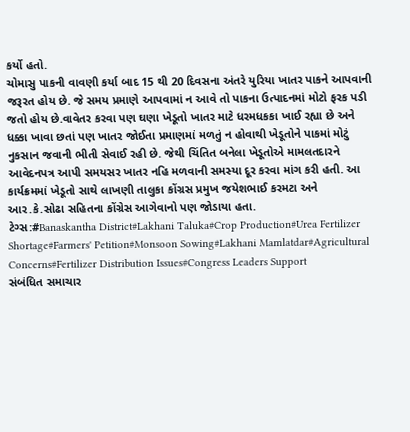કર્યો હતો.
ચોમાસુ પાકની વાવણી કર્યા બાદ 15 થી 20 દિવસના અંતરે યુરિયા ખાતર પાકને આપવાની જરૂરત હોય છે. જે સમય પ્રમાણે આપવામાં ન આવે તો પાકના ઉત્પાદનમાં મોટો ફરક પડી જતો હોય છે.વાવેતર કરવા પણ ઘણા ખેડૂતો ખાતર માટે ધરમધકકા ખાઈ રહ્યા છે અને ધક્કા ખાવા છતાં પણ ખાતર જોઈતા પ્રમાણમાં મળતું ન હોવાથી ખેડૂતોને પાકમાં મોટું નુકસાન જવાની ભીતી સેવાઈ રહી છે. જેથી ચિંતિત બનેલા ખેડૂતોએ મામલતદારને આવેદનપત્ર આપી સમયસર ખાતર નહિ મળવાની સમસ્યા દૂર કરવા માંગ કરી હતી. આ કાર્યક્રમમાં ખેડૂતો સાથે લાખણી તાલુકા કોંગ્રસ પ્રમુખ જયેશભાઈ કરમટા અને આર.કે.સોઢા સહિતના કોંગ્રેસ આગેવાનો પણ જોડાયા હતા.
ટેગ્સ:#Banaskantha District#Lakhani Taluka#Crop Production#Urea Fertilizer Shortage#Farmers' Petition#Monsoon Sowing#Lakhani Mamlatdar#Agricultural Concerns#Fertilizer Distribution Issues#Congress Leaders Support
સંબંધિત સમાચાર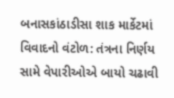બનાસકાંઠાડીસા શાક માર્કેટમાં વિવાદનો વંટોળ: તંત્રના નિર્ણય સામે વેપારીઓએ બાયો ચઢાવી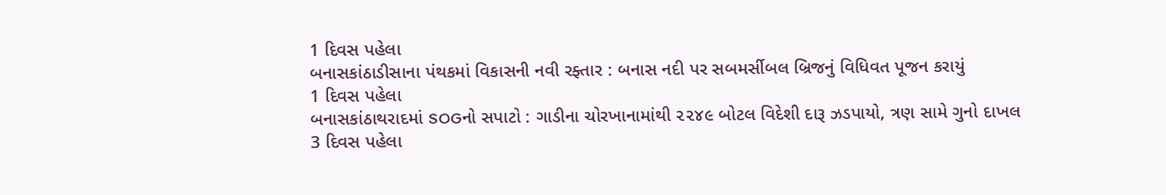1 દિવસ પહેલા
બનાસકાંઠાડીસાના પંથકમાં વિકાસની નવી રફ્તાર : બનાસ નદી પર સબમર્સીબલ બ્રિજનું વિધિવત પૂજન કરાયું
1 દિવસ પહેલા
બનાસકાંઠાથરાદમાં SOGનો સપાટો : ગાડીના ચોરખાનામાંથી ૨૨૪૯ બોટલ વિદેશી દારૂ ઝડપાયો, ત્રણ સામે ગુનો દાખલ
3 દિવસ પહેલા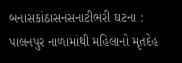બનાસકાંઠાસનસનાટીભરી ઘટના : પાલનપુર નાળામાંથી મહિલાનો મૃતદેહ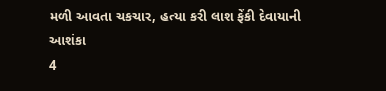મળી આવતા ચકચાર, હત્યા કરી લાશ ફેંકી દેવાયાની આશંકા
4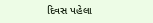દિવસ પહેલા